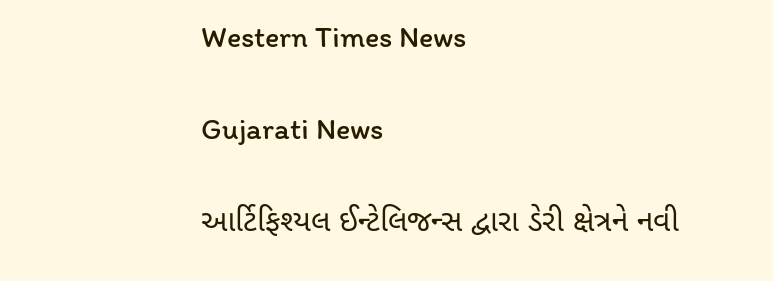Western Times News

Gujarati News

આર્ટિફિશ્યલ ઈન્ટેલિજન્સ દ્વારા ડેરી ક્ષેત્રને નવી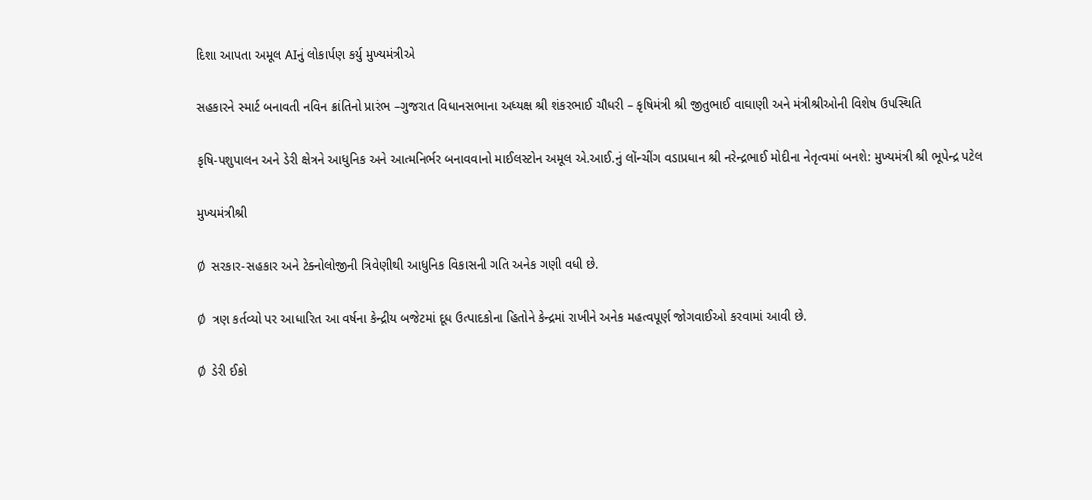દિશા આપતા અમૂલ AIનું લોકાર્પણ કર્યુ મુખ્યમંત્રીએ

સહકારને સ્માર્ટ બનાવતી નવિન ક્રાંતિનો પ્રારંભ –ગુજરાત વિધાનસભાના અધ્યક્ષ શ્રી શંકરભાઈ ચૌધરી – કૃષિમંત્રી શ્રી જીતુભાઈ વાઘાણી અને મંત્રીશ્રીઓની વિશેષ ઉપસ્થિતિ

કૃષિ-પશુપાલન અને ડેરી ક્ષેત્રને આધુનિક અને આત્મનિર્ભર બનાવવાનો માઈલસ્ટોન અમૂલ એ.આઈ.નું લોંન્ચીંગ વડાપ્રધાન શ્રી નરેન્દ્રભાઈ મોદીના નેતૃત્વમાં બનશે: મુખ્યમંત્રી શ્રી ભૂપેન્દ્ર પટેલ

મુખ્યમંત્રીશ્રી

Ø  સરકાર-સહકાર અને ટેક્નોલોજીની ત્રિવેણીથી આધુનિક વિકાસની ગતિ અનેક ગણી વધી છે.

Ø  ત્રણ કર્તવ્યો પર આધારિત આ વર્ષના કેન્દ્રીય બજેટમાં દૂધ ઉત્પાદકોના હિતોને કેન્દ્રમાં રાખીને અનેક મહત્વપૂર્ણ જોગવાઈઓ કરવામાં આવી છે.

Ø  ડેરી ઈકો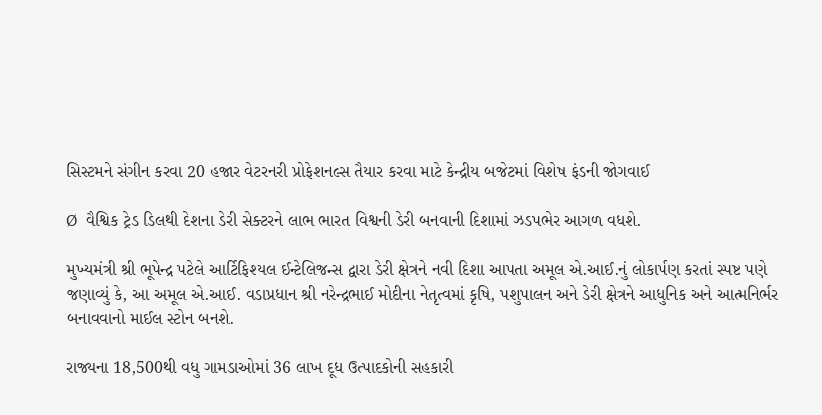સિસ્ટમને સંગીન કરવા 20 હજાર વેટરનરી પ્રોફેશનલ્સ તૈયાર કરવા માટે કેન્દ્રીય બજેટમાં વિશેષ ફંડની જોગવાઈ

Ø  વૈશ્વિક ટ્રેડ ડિલથી દેશના ડેરી સેક્ટરને લાભ ભારત વિશ્વની ડેરી બનવાની દિશામાં ઝડપભેર આગળ વધશે.

મુખ્યમંત્રી શ્રી ભૂપેન્દ્ર પટેલે આર્ટિફિશ્યલ ઈન્ટેલિજન્સ દ્વારા ડેરી ક્ષેત્રને નવી દિશા આપતા અમૂલ એ.આઈ.નું લોકાર્પણ કરતાં સ્પષ્ટ પણે જણાવ્યું કે, આ અમૂલ એ.આઈ. વડાપ્રધાન શ્રી નરેન્દ્રભાઈ મોદીના નેતૃત્વમાં કૃષિ, પશુપાલન અને ડેરી ક્ષેત્રને આધુનિક અને આત્મનિર્ભર બનાવવાનો માઈલ સ્ટોન બનશે.

રાજ્યના 18,500થી વધુ ગામડાઓમાં 36 લાખ દૂધ ઉત્પાદકોની સહકારી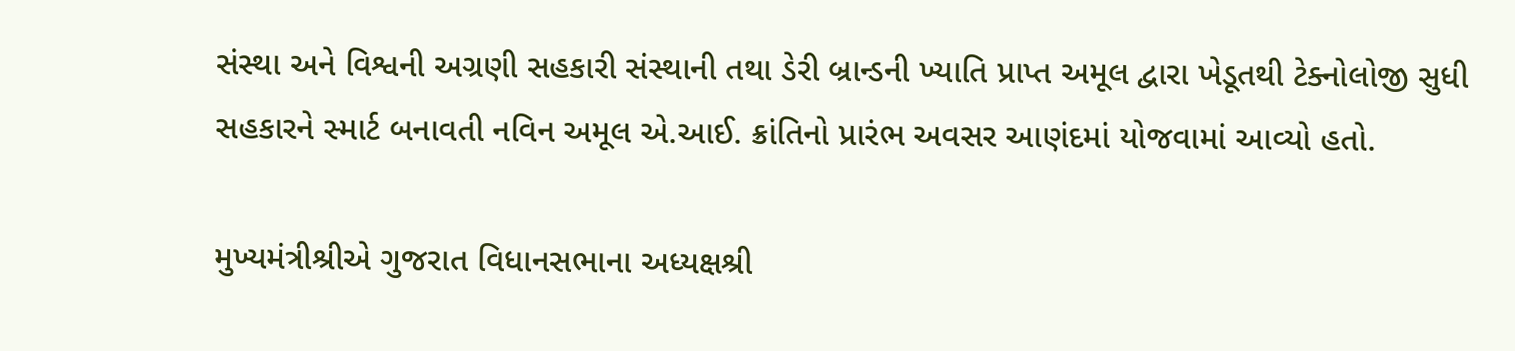સંસ્થા અને વિશ્વની અગ્રણી સહકારી સંસ્થાની તથા ડેરી બ્રાન્ડની ખ્યાતિ પ્રાપ્ત અમૂલ દ્વારા ખેડૂતથી ટેક્નોલોજી સુધી સહકારને સ્માર્ટ બનાવતી નવિન અમૂલ એ.આઈ. ક્રાંતિનો પ્રારંભ અવસર આણંદમાં યોજવામાં આવ્યો હતો.

મુખ્યમંત્રીશ્રીએ ગુજરાત વિધાનસભાના અધ્યક્ષશ્રી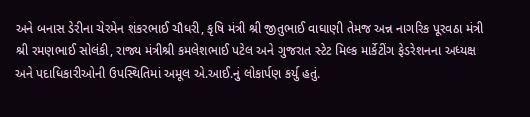અને બનાસ ડેરીના ચેરમેન શંકરભાઈ ચૌધરી, કૃષિ મંત્રી શ્રી જીતુભાઈ વાઘાણી તેમજ અન્ન નાગરિક પૂરવઠા મંત્રી શ્રી રમણભાઈ સોલંકી, રાજ્ય મંત્રીશ્રી કમલેશભાઈ પટેલ અને ગુજરાત સ્ટેટ મિલ્ક માર્કેટીંગ ફેડરેશનના અધ્યક્ષ અને પદાધિકારીઓની ઉપસ્થિતિમાં અમૂલ એ.આઈ.નું લોકાર્પણ કર્યુ હતું.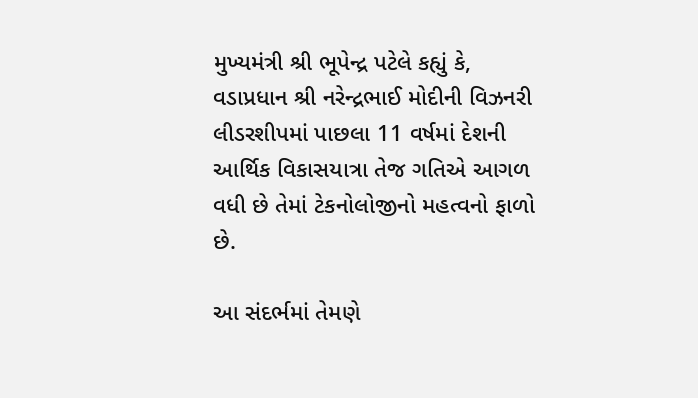મુખ્યમંત્રી શ્રી ભૂપેન્દ્ર પટેલે કહ્યું કે, વડાપ્રધાન શ્રી નરેન્દ્રભાઈ મોદીની વિઝનરી લીડરશીપમાં પાછલા 11 વર્ષમાં દેશની આર્થિક વિકાસયાત્રા તેજ ગતિએ આગળ વધી છે તેમાં ટેકનોલોજીનો મહત્વનો ફાળો છે.

આ સંદર્ભમાં તેમણે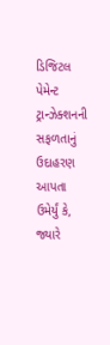ડિજિટલ પેમેન્ટ ટ્રાન્ઝેક્શનની સફળતાનું ઉદાહરણ આપતા ઉમેર્યું કે, જ્યારે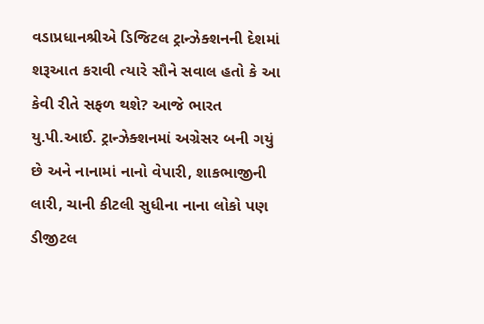વડાપ્રધાનશ્રીએ ડિજિટલ ટ્રાન્ઝેક્શનની દેશમાં શરૂઆત કરાવી ત્યારે સૌને સવાલ હતો કે આ કેવી રીતે સફળ થશે? આજે ભારત યુ.પી.આઈ. ટ્રાન્ઝેક્શનમાં અગ્રેસર બની ગયું છે અને નાનામાં નાનો વેપારી, શાકભાજીની લારી, ચાની કીટલી સુધીના નાના લોકો પણ ડીજીટલ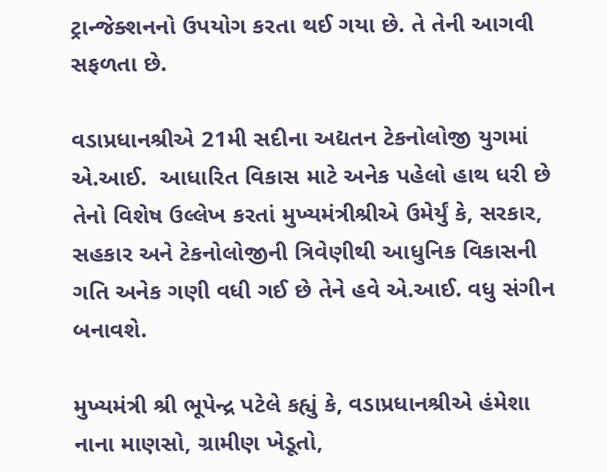ટ્રાન્જેક્શનનો ઉપયોગ કરતા થઈ ગયા છે. તે તેની આગવી સફળતા છે.

વડાપ્રધાનશ્રીએ 21મી સદીના અદ્યતન ટેકનોલોજી યુગમાં એ.આઈ.  આધારિત વિકાસ માટે અનેક પહેલો હાથ ધરી છે તેનો વિશેષ ઉલ્લેખ કરતાં મુખ્યમંત્રીશ્રીએ ઉમેર્યું કે, સરકાર, સહકાર અને ટેકનોલોજીની ત્રિવેણીથી આધુનિક વિકાસની ગતિ અનેક ગણી વધી ગઈ છે તેને હવે એ.આઈ. વધુ સંગીન બનાવશે.

મુખ્યમંત્રી શ્રી ભૂપેન્દ્ર પટેલે કહ્યું કે, વડાપ્રધાનશ્રીએ હંમેશા નાના માણસો, ગ્રામીણ ખેડૂતો,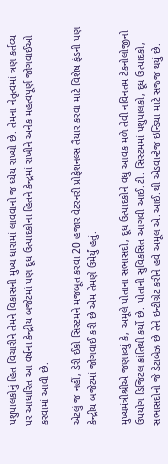પશુપાલકોનું હિત વિચારીને તેમને વિકાસની મુખ્ય ધારામાં લાવવાનો જ ધ્યેય રાખ્યો છે. તેમના નેતૃત્વમાં ત્રણ કર્તવ્ય પર આધારિત આ વર્ષના કેન્દ્રીય બજેટમાં પણ દૂધ ઉત્પાદકોના હિતને કેન્દ્રમાં રાખીને અનેક મહત્વપૂર્ણ જોગવાઈઓ કરવામાં આવી છે.

એટલું જ નહીં, ડેરી ઈકો સિસ્ટમને મજબૂત કરવા 20 હજાર વેટરનરી પ્રોફેશનલ્સ તૈયાર કરવા માટે વિશેષ ફંડની પણ કેન્દ્રીય બજેટમાં જોગવાઈ કરી છે એમ તેમણે ઉમેર્યું હતું.

મુખ્યમંત્રીશ્રીએ જણાવ્યું કે, અમૂલે પોતાના સભાસદો, દૂધ ઉત્પાદકોને વધુ આવક મળે તેવી નવિનતમ ટેકનોલોજીનો ઉપયોગ ડિજિટલ ક્રાંતિથી કર્યો છે. પોતાની સુવિકસિત આગવી આઈ.ટી. સિસ્ટમમાં પશુપાલકો, દૂધ ઉત્પાદકો, સભાસદોનો જે ડેટાબેઝ છે તેને ઇન્ટીગ્રેટ કરીને હવે અમૂલ એ.આઈ.થી એડવાન્ટેજ ઇન્ડિયા માટે સજ્જ થયું છે.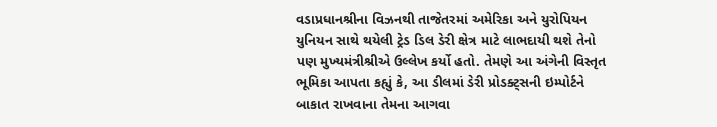વડાપ્રધાનશ્રીના વિઝનથી તાજેતરમાં અમેરિકા અને યુરોપિયન યુનિયન સાથે થયેલી ટ્રેડ ડિલ ડેરી ક્ષેત્ર માટે લાભદાયી થશે તેનો પણ મુખ્યમંત્રીશ્રીએ ઉલ્લેખ કર્યો હતો. તેમણે આ અંગેની વિસ્તૃત ભૂમિકા આપતા કહ્યું કે, આ ડીલમાં ડેરી પ્રોડક્ટ્સની ઇમ્પોર્ટને બાકાત રાખવાના તેમના આગવા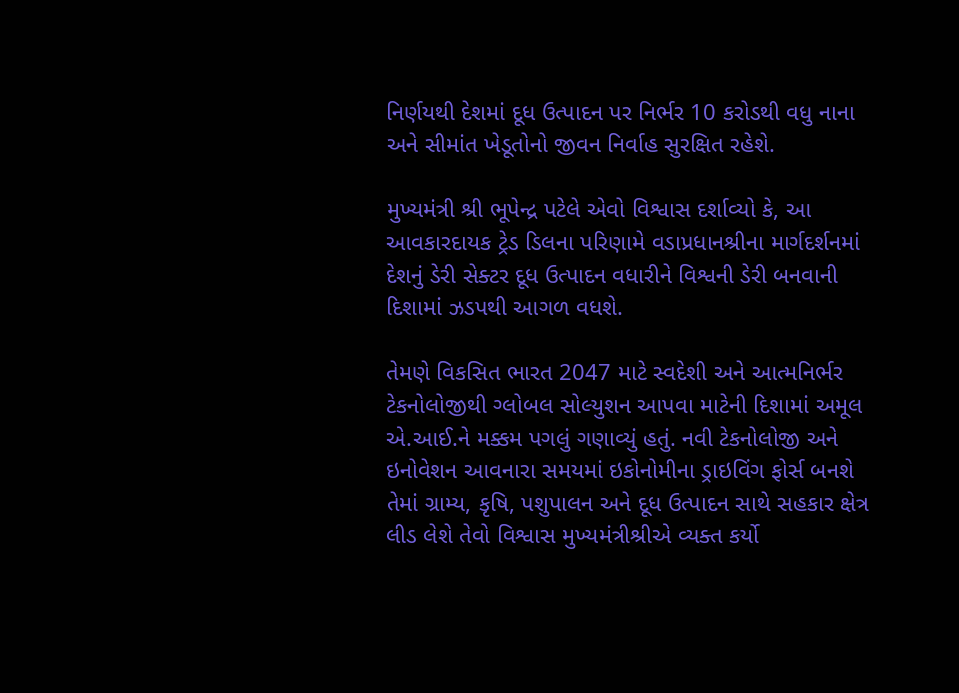નિર્ણયથી દેશમાં દૂધ ઉત્પાદન પર નિર્ભર 10 કરોડથી વધુ નાના અને સીમાંત ખેડૂતોનો જીવન નિર્વાહ સુરક્ષિત રહેશે.

મુખ્યમંત્રી શ્રી ભૂપેન્દ્ર પટેલે એવો વિશ્વાસ દર્શાવ્યો કે, આ આવકારદાયક ટ્રેડ ડિલના પરિણામે વડાપ્રધાનશ્રીના માર્ગદર્શનમાં દેશનું ડેરી સેક્ટર દૂધ ઉત્પાદન વધારીને વિશ્વની ડેરી બનવાની દિશામાં ઝડપથી આગળ વધશે.

તેમણે વિકસિત ભારત 2047 માટે સ્વદેશી અને આત્મનિર્ભર ટેકનોલોજીથી ગ્લોબલ સોલ્યુશન આપવા માટેની દિશામાં અમૂલ એ.આઈ.ને મક્કમ પગલું ગણાવ્યું હતું. નવી ટેકનોલોજી અને ઇનોવેશન આવનારા સમયમાં ઇકોનોમીના ડ્રાઇવિંગ ફોર્સ બનશે તેમાં ગ્રામ્ય, કૃષિ, પશુપાલન અને દૂધ ઉત્પાદન સાથે સહકાર ક્ષેત્ર લીડ લેશે તેવો વિશ્વાસ મુખ્યમંત્રીશ્રીએ વ્યક્ત કર્યો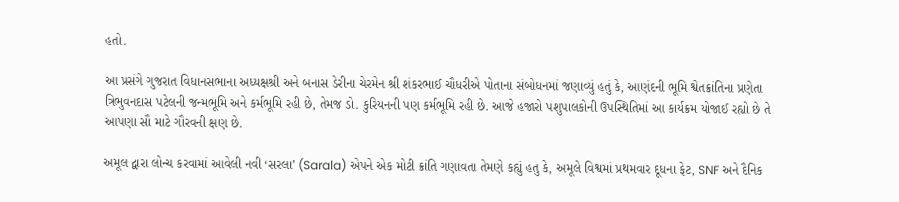હતો.

આ પ્રસંગે ગુજરાત વિધાનસભાના અધ્યક્ષશ્રી અને બનાસ ડેરીના ચેરમેન શ્રી શંકરભાઈ ચૌધરીએ પોતાના સંબોધનમાં જણાવ્યું હતું કે, આણંદની ભૂમિ શ્વેતક્રાંતિના પ્રણેતા ત્રિભુવનદાસ પટેલની જન્મભૂમિ અને કર્મભૂમિ રહી છે, તેમજ ડો. કુરિયનની પણ કર્મભૂમિ રહી છે. આજે હજારો પશુપાલકોની ઉપસ્થિતિમાં આ કાર્યક્રમ યોજાઈ રહ્યો છે તે આપણા સૌ માટે ગૌરવની ક્ષણ છે.

અમૂલ દ્વારા લોન્ચ કરવામાં આવેલી નવી ‘સરલા’ (Sarala) એપને એક મોટી ક્રાંતિ ગણાવતા તેમણે કહ્યું હતુ કે, અમૂલે વિશ્વમાં પ્રથમવાર દૂધના ફેટ, SNF અને દૈનિક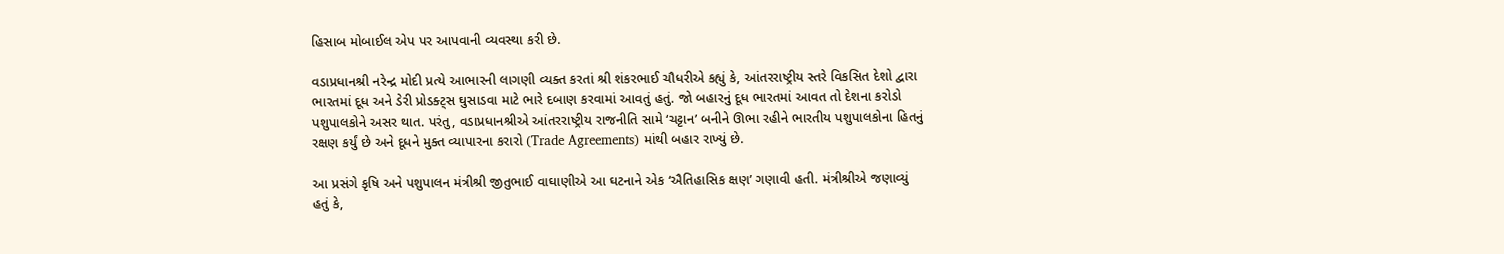હિસાબ મોબાઈલ એપ પર આપવાની વ્યવસ્થા કરી છે.

વડાપ્રધાનશ્રી નરેન્દ્ર મોદી પ્રત્યે આભારની લાગણી વ્યક્ત કરતાં શ્રી શંકરભાઈ ચૌધરીએ કહ્યું કે, આંતરરાષ્ટ્રીય સ્તરે વિકસિત દેશો દ્વારા ભારતમાં દૂધ અને ડેરી પ્રોડક્ટ્સ ઘુસાડવા માટે ભારે દબાણ કરવામાં આવતું હતું. જો બહારનું દૂધ ભારતમાં આવત તો દેશના કરોડો પશુપાલકોને અસર થાત. પરંતુ, વડાપ્રધાનશ્રીએ આંતરરાષ્ટ્રીય રાજનીતિ સામે ‘ચટ્ટાન’ બનીને ઊભા રહીને ભારતીય પશુપાલકોના હિતનું રક્ષણ કર્યું છે અને દૂધને મુક્ત વ્યાપારના કરારો (Trade Agreements) માંથી બહાર રાખ્યું છે.

આ પ્રસંગે કૃષિ અને પશુપાલન મંત્રીશ્રી જીતુભાઈ વાઘાણીએ આ ઘટનાને એક ‘ઐતિહાસિક ક્ષણ’ ગણાવી હતી. મંત્રીશ્રીએ જણાવ્યું હતું કે,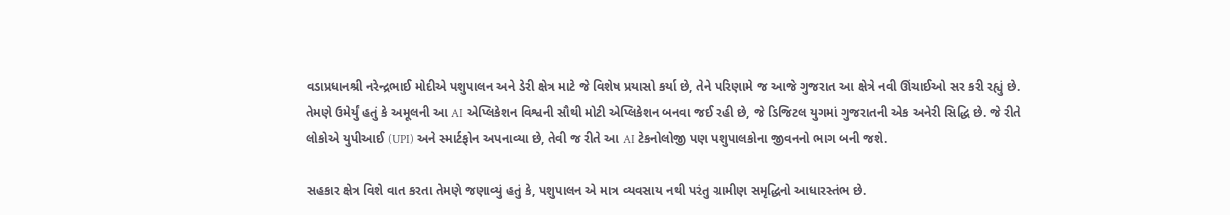વડાપ્રધાનશ્રી નરેન્દ્રભાઈ મોદીએ પશુપાલન અને ડેરી ક્ષેત્ર માટે જે વિશેષ પ્રયાસો કર્યા છે, તેને પરિણામે જ આજે ગુજરાત આ ક્ષેત્રે નવી ઊંચાઈઓ સર કરી રહ્યું છે. તેમણે ઉમેર્યું હતું કે અમૂલની આ AI એપ્લિકેશન વિશ્વની સૌથી મોટી એપ્લિકેશન બનવા જઈ રહી છે, જે ડિજિટલ યુગમાં ગુજરાતની એક અનેરી સિદ્ધિ છે. જે રીતે લોકોએ યુપીઆઈ (UPI) અને સ્માર્ટફોન અપનાવ્યા છે, તેવી જ રીતે આ AI ટેકનોલોજી પણ પશુપાલકોના જીવનનો ભાગ બની જશે.

સહકાર ક્ષેત્ર વિશે વાત કરતા તેમણે જણાવ્યું હતું કે, પશુપાલન એ માત્ર વ્યવસાય નથી પરંતુ ગ્રામીણ સમૃદ્ધિનો આધારસ્તંભ છે.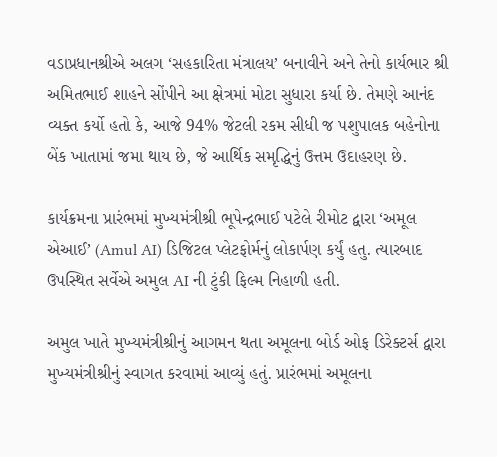વડાપ્રધાનશ્રીએ અલગ ‘સહકારિતા મંત્રાલય’ બનાવીને અને તેનો કાર્યભાર શ્રી અમિતભાઈ શાહને સોંપીને આ ક્ષેત્રમાં મોટા સુધારા કર્યા છે. તેમણે આનંદ વ્યક્ત કર્યો હતો કે, આજે 94% જેટલી રકમ સીધી જ પશુપાલક બહેનોના બેંક ખાતામાં જમા થાય છે, જે આર્થિક સમૃદ્ધિનું ઉત્તમ ઉદાહરણ છે.

કાર્યક્રમના પ્રારંભમાં મુખ્યમંત્રીશ્રી ભૂપેન્દ્રભાઈ પટેલે રીમોટ દ્વારા ‘અમૂલ એઆઈ’ (Amul AI) ડિજિટલ પ્લેટફોર્મનું લોકાર્પણ કર્યું હતુ. ત્યારબાદ ઉપસ્થિત સર્વેએ અમુલ AI ની ટુંકી ફિલ્મ નિહાળી હતી.

અમુલ ખાતે મુખ્યમંત્રીશ્રીનું આગમન થતા અમૂલના બોર્ડ ઓફ ડિરેક્ટર્સ દ્વારા મુખ્યમંત્રીશ્રીનું સ્વાગત કરવામાં આવ્યું હતું. પ્રારંભમાં અમૂલના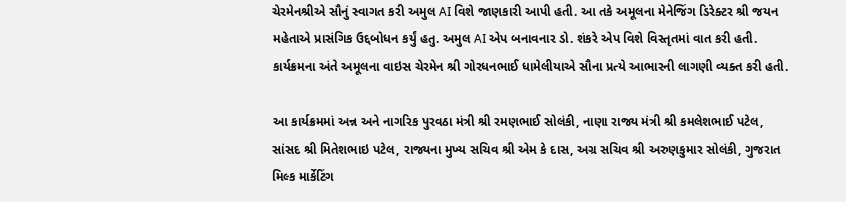ચેરમેનશ્રીએ સૌનું સ્વાગત કરી અમુલ AI વિશે જાણકારી આપી હતી. આ તકે અમૂલના મેનેજિંગ ડિરેક્ટર શ્રી જયન મહેતાએ પ્રાસંગિક ઉદ્દબોધન કર્યું હતુ. અમુલ AI એપ બનાવનાર ડો. શંકરે એપ વિશે વિસ્તૃતમાં વાત કરી હતી. કાર્યક્રમના અંતે અમૂલના વાઇસ ચેરમેન શ્રી ગોરધનભાઈ ધામેલીયાએ સૌના પ્રત્યે આભારની લાગણી વ્યક્ત કરી હતી.

આ કાર્યક્રમમાં અન્ન અને નાગરિક પુરવઠા મંત્રી શ્રી રમણભાઈ સોલંકી, નાણા રાજ્ય મંત્રી શ્રી કમલેશભાઈ પટેલ, સાંસદ શ્રી મિતેશભાઇ પટેલ, રાજ્યના મુખ્ય સચિવ શ્રી એમ કે દાસ, અગ્ર સચિવ શ્રી અરુણકુમાર સોલંકી, ગુજરાત મિલ્ક માર્કેટિંગ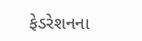ફેડરેશનના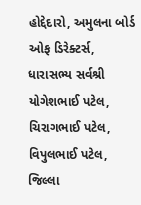હોદ્દેદારો, અમુલના બોર્ડ ઓફ ડિરેક્ટર્સ, ધારાસભ્ય સર્વશ્રી યોગેશભાઈ પટેલ, ચિરાગભાઈ પટેલ, વિપુલભાઈ પટેલ, જિલ્લા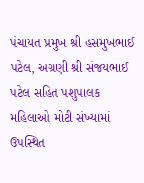પંચાયત પ્રમુખ શ્રી હસમુખભાઈ પટેલ, અગ્રણી શ્રી સંજયભાઈ પટેલ સહિત પશુપાલક મહિલાઓ મોટી સંખ્યામાં ઉપસ્થિત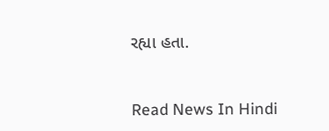રહ્યા હતા.


Read News In Hindi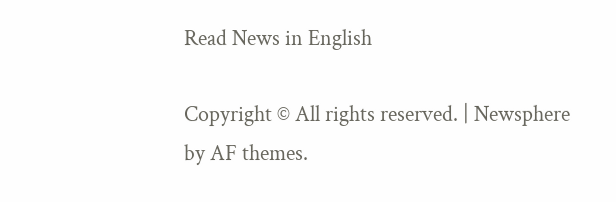Read News in English

Copyright © All rights reserved. | Newsphere by AF themes.